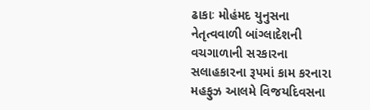ઢાકાઃ મોહંમદ યુનુસના નેતૃત્વવાળી બાંગ્લાદેશની વચગાળાની સરકારના સલાહકારના રૂપમાં કામ કરનારા મહફુઝ આલમે વિજયદિવસના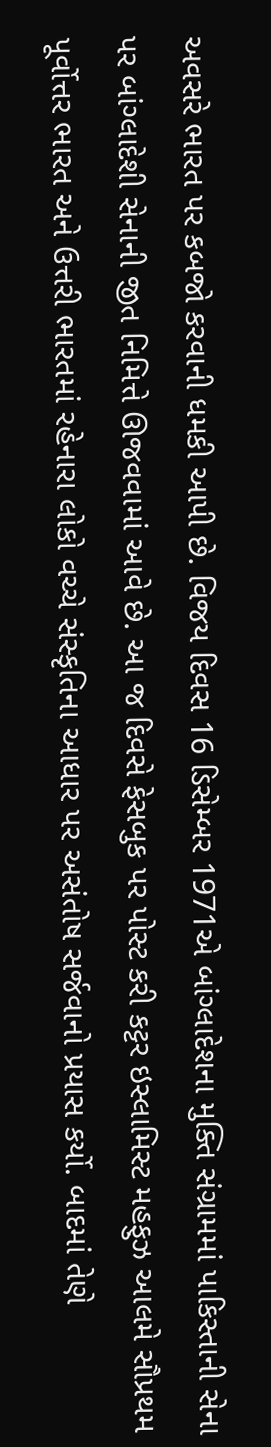અવસરે ભારત પર કબજો કરવાની ધમકી આપી છે. વિજય દિવસ 16 ડિસેમ્બર 1971એ બાંગ્લાદેશના મુક્તિ સંગ્રામમાં પાકિસ્તાની સેના પર બાંગ્લાદેશી સેનાની જીત નિમિત્તે ઊજવવામાં આવે છે. આ જ દિવસે ફેસબુક પર પોસ્ટ કરી કટ્ટર ઇસ્લામિસ્ટ મહફુઝ આલમે સૌપ્રથમ પૂર્વોત્તર ભારત અને ઉત્તરી ભારતમાં રહેનારા લોકો વચ્ચે સંસ્કૃતિના આધાર પર અસંતોષ સર્જવાનો પ્રયાસ કર્યો. બાદમાં તેણે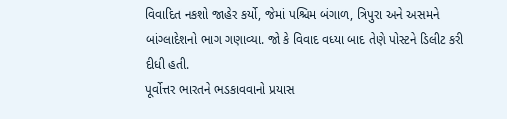વિવાદિત નકશો જાહેર કર્યો, જેમાં પશ્ચિમ બંગાળ, ત્રિપુરા અને અસમને બાંગ્લાદેશનો ભાગ ગણાવ્યા. જો કે વિવાદ વધ્યા બાદ તેણે પોસ્ટને ડિલીટ કરી દીધી હતી.
પૂર્વોત્તર ભારતને ભડકાવવાનો પ્રયાસ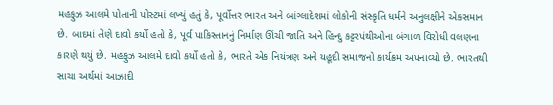મહફુઝ આલમે પોતાની પોસ્ટમાં લખ્યું હતું કે, પૂર્વોત્તર ભારત અને બાંગ્લાદેશમાં લોકોની સંસ્કૃતિ ધર્મને અનુલક્ષીને એકસમાન છે. બાદમાં તેણે દાવો કર્યો હતો કે, પૂર્વ પાકિસ્તાનનું નિર્માણ ઊંચી જાતિ અને હિન્દુ કટ્ટરપંથીઓના બંગાળ વિરોધી વલણના કારણે થયું છે. મહફુઝ આલમે દાવો કર્યો હતો કે, ભારતે એક નિયંત્રણ અને યહૂદી સમાજનો કાર્યક્રમ અપનાવ્યો છે. ભારતથી સાચા અર્થમાં આઝાદી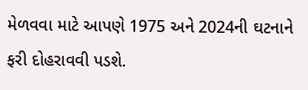મેળવવા માટે આપણે 1975 અને 2024ની ઘટનાને ફરી દોહરાવવી પડશે.